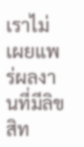เราไม่เผยแพร่ผลงานที่มีลิขสิท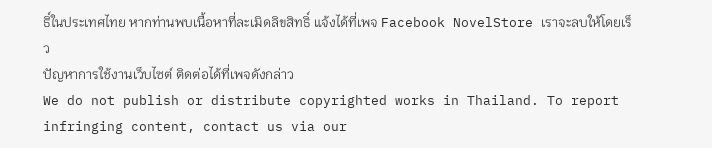ธิ์ในประเทศไทย หากท่านพบเนื้อหาที่ละเมิดลิขสิทธิ์ แจ้งได้ที่เพจ Facebook NovelStore เราจะลบให้โดยเร็ว
ปัญหาการใช้งานเว็บไซต์ ติดต่อได้ที่เพจดังกล่าว
We do not publish or distribute copyrighted works in Thailand. To report infringing content, contact us via our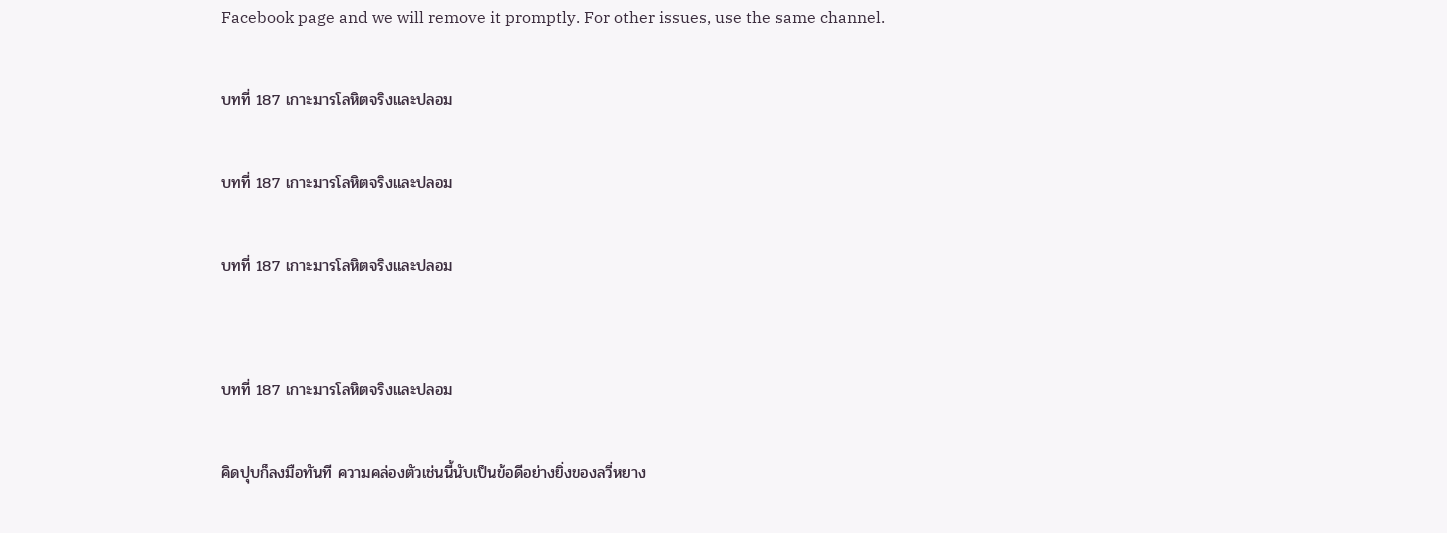Facebook page and we will remove it promptly. For other issues, use the same channel.

บทที่ 187 เกาะมารโลหิตจริงและปลอม

บทที่ 187 เกาะมารโลหิตจริงและปลอม

บทที่ 187 เกาะมารโลหิตจริงและปลอม


บทที่ 187 เกาะมารโลหิตจริงและปลอม

คิดปุบก็ลงมือทันที ความคล่องตัวเช่นนี้นับเป็นข้อดีอย่างยิ่งของลวี่หยาง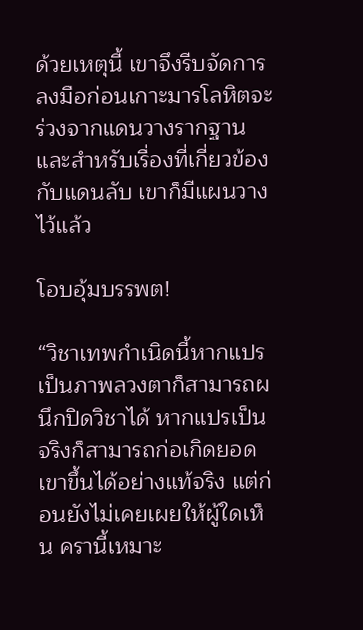ด้วยเหตุนี้ เขาจึงรีบจัดการลงมือก่อนเกาะมารโลหิตจะร่วงจากแดนวางรากฐาน และสำหรับเรื่องที่เกี่ยวข้องกับแดนลับ เขาก็มีแผนวางไว้แล้ว

โอบอุ้มบรรพต!

“วิชาเทพกำเนิดนี้หากแปรเป็นภาพลวงตาก็สามารถผนึกปิดวิชาได้ หากแปรเป็นจริงก็สามารถก่อเกิดยอดเขาขึ้นได้อย่างแท้จริง แต่ก่อนยังไม่เคยเผยให้ผู้ใดเห็น ครานี้เหมาะ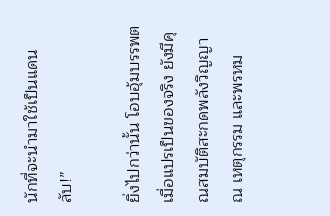นักที่จะนำมาใช้เป็นแดนลับ!”

ยิ่งไปกว่านั้น โอบอุ้มบรรพตเมื่อแปรเป็นของจริง ยังมีคุณสมบัติสะกดพลังวิญญาณ เหตุกรรม และพรหม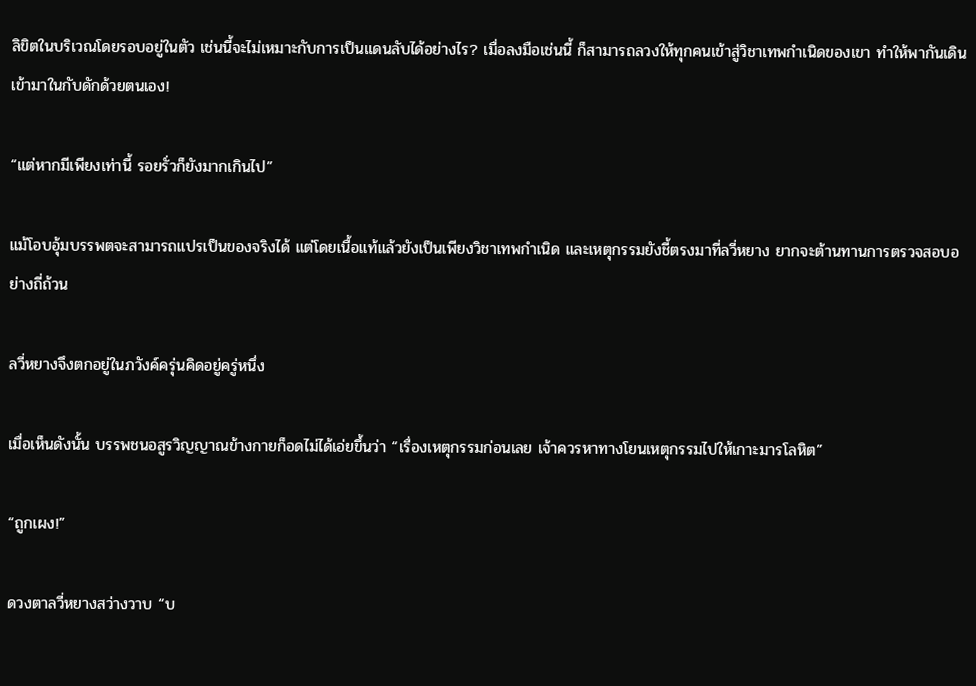ลิขิตในบริเวณโดยรอบอยู่ในตัว เช่นนี้จะไม่เหมาะกับการเป็นแดนลับได้อย่างไร? เมื่อลงมือเช่นนี้ ก็สามารถลวงให้ทุกคนเข้าสู่วิชาเทพกำเนิดของเขา ทำให้พากันเดินเข้ามาในกับดักด้วยตนเอง!

“แต่หากมีเพียงเท่านี้ รอยรั่วก็ยังมากเกินไป”

แม้โอบอุ้มบรรพตจะสามารถแปรเป็นของจริงได้ แต่โดยเนื้อแท้แล้วยังเป็นเพียงวิชาเทพกำเนิด และเหตุกรรมยังชี้ตรงมาที่ลวี่หยาง ยากจะต้านทานการตรวจสอบอย่างถี่ถ้วน

ลวี่หยางจึงตกอยู่ในภวังค์ครุ่นคิดอยู่ครู่หนึ่ง

เมื่อเห็นดังนั้น บรรพชนอสูรวิญญาณข้างกายก็อดไม่ได้เอ่ยขึ้นว่า “เรื่องเหตุกรรมก่อนเลย เจ้าควรหาทางโยนเหตุกรรมไปให้เกาะมารโลหิต”

“ถูกเผง!”

ดวงตาลวี่หยางสว่างวาบ “บ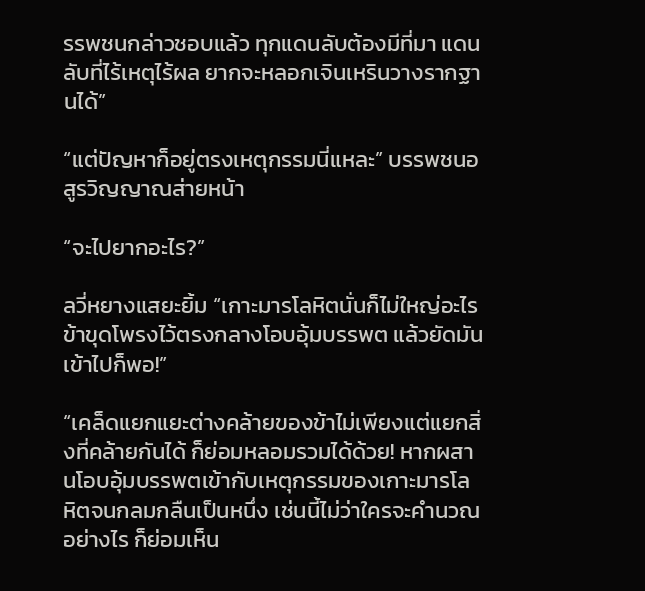รรพชนกล่าวชอบแล้ว ทุกแดนลับต้องมีที่มา แดนลับที่ไร้เหตุไร้ผล ยากจะหลอกเจินเหรินวางรากฐานได้”

“แต่ปัญหาก็อยู่ตรงเหตุกรรมนี่แหละ” บรรพชนอสูรวิญญาณส่ายหน้า

“จะไปยากอะไร?”

ลวี่หยางแสยะยิ้ม “เกาะมารโลหิตนั่นก็ไม่ใหญ่อะไร ข้าขุดโพรงไว้ตรงกลางโอบอุ้มบรรพต แล้วยัดมันเข้าไปก็พอ!”

“เคล็ดแยกแยะต่างคล้ายของข้าไม่เพียงแต่แยกสิ่งที่คล้ายกันได้ ก็ย่อมหลอมรวมได้ด้วย! หากผสานโอบอุ้มบรรพตเข้ากับเหตุกรรมของเกาะมารโลหิตจนกลมกลืนเป็นหนึ่ง เช่นนี้ไม่ว่าใครจะคำนวณอย่างไร ก็ย่อมเห็น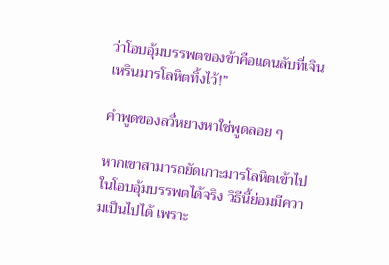ว่าโอบอุ้มบรรพตของข้าคือแดนลับที่เจินเหรินมารโลหิตทิ้งไว้!”

คำพูดของลวี่หยางหาใช่พูดลอย ๆ

หากเขาสามารถยัดเกาะมารโลหิตเข้าไปในโอบอุ้มบรรพตได้จริง วิธีนี้ย่อมมีความเป็นไปได้ เพราะ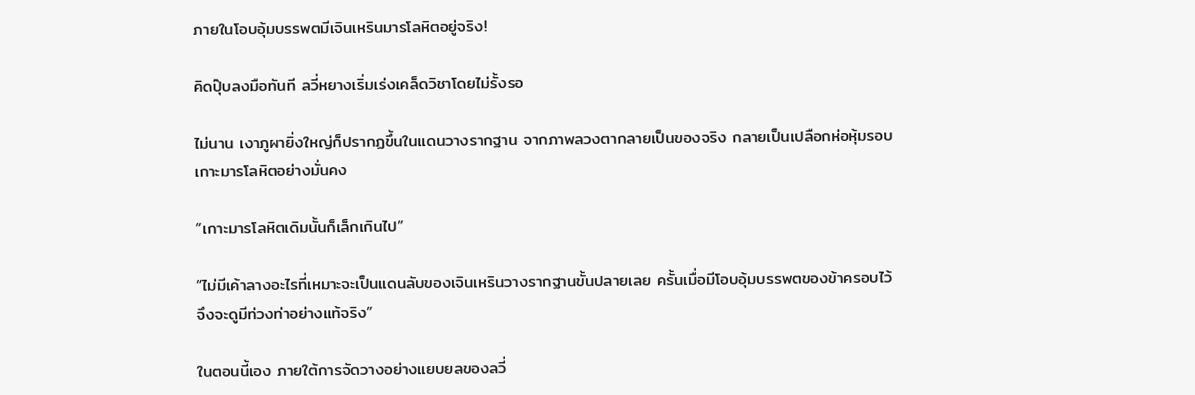ภายในโอบอุ้มบรรพตมีเจินเหรินมารโลหิตอยู่จริง!

คิดปุ๊บลงมือทันที ลวี่หยางเริ่มเร่งเคล็ดวิชาโดยไม่รั้งรอ

ไม่นาน เงาภูผายิ่งใหญ่ก็ปรากฏขึ้นในแดนวางรากฐาน จากภาพลวงตากลายเป็นของจริง กลายเป็นเปลือกห่อหุ้มรอบเกาะมารโลหิตอย่างมั่นคง

“เกาะมารโลหิตเดิมนั้นก็เล็กเกินไป”

“ไม่มีเค้าลางอะไรที่เหมาะจะเป็นแดนลับของเจินเหรินวางรากฐานขั้นปลายเลย ครั้นเมื่อมีโอบอุ้มบรรพตของข้าครอบไว้ จึงจะดูมีท่วงท่าอย่างแท้จริง”

ในตอนนี้เอง ภายใต้การจัดวางอย่างแยบยลของลวี่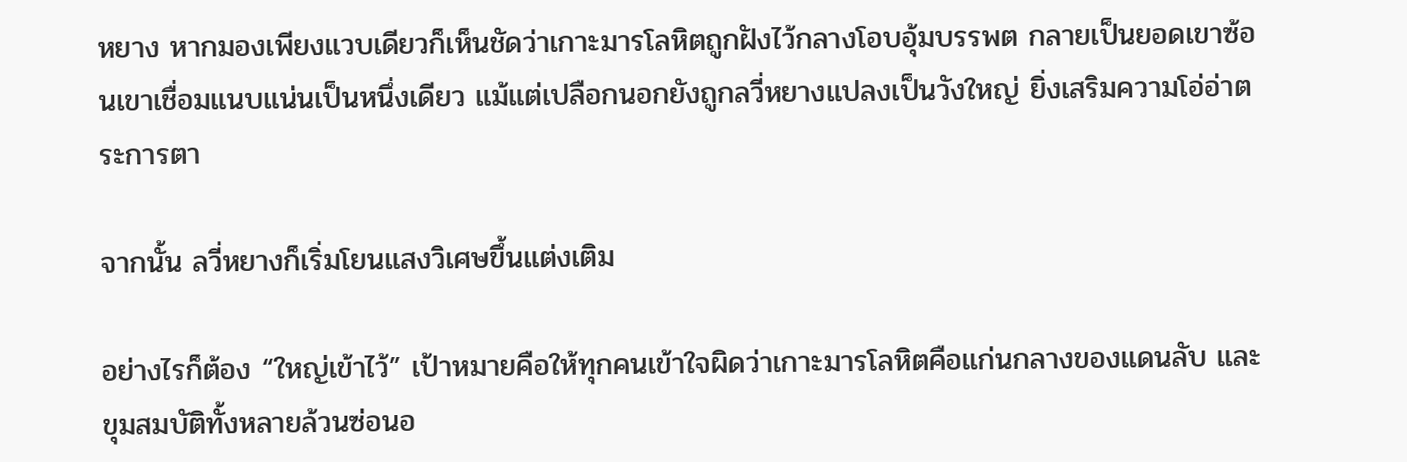หยาง หากมองเพียงแวบเดียวก็เห็นชัดว่าเกาะมารโลหิตถูกฝังไว้กลางโอบอุ้มบรรพต กลายเป็นยอดเขาซ้อนเขาเชื่อมแนบแน่นเป็นหนึ่งเดียว แม้แต่เปลือกนอกยังถูกลวี่หยางแปลงเป็นวังใหญ่ ยิ่งเสริมความโอ่อ่าตระการตา

จากนั้น ลวี่หยางก็เริ่มโยนแสงวิเศษขึ้นแต่งเติม

อย่างไรก็ต้อง “ใหญ่เข้าไว้” เป้าหมายคือให้ทุกคนเข้าใจผิดว่าเกาะมารโลหิตคือแก่นกลางของแดนลับ และขุมสมบัติทั้งหลายล้วนซ่อนอ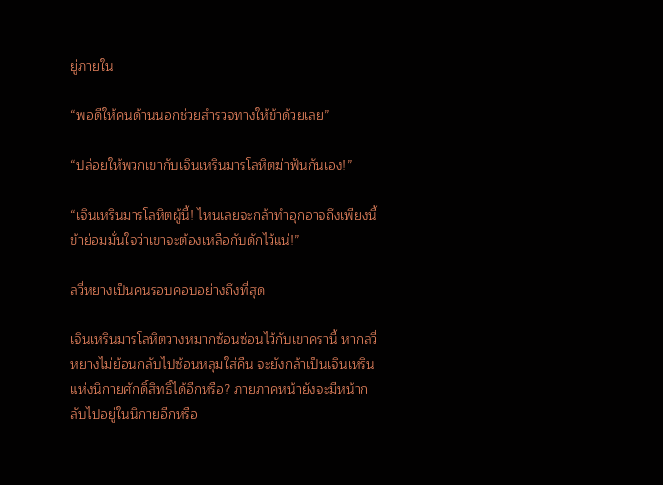ยู่ภายใน

“พอดีให้คนด้านนอกช่วยสำรวจทางให้ข้าด้วยเลย”

“ปล่อยให้พวกเขากับเจินเหรินมารโลหิตฆ่าฟันกันเอง!”

“เจินเหรินมารโลหิตผู้นี้! ไหนเลยจะกล้าทำอุกอาจถึงเพียงนี้ ข้าย่อมมั่นใจว่าเขาจะต้องเหลือกับดักไว้แน่!”

ลวี่หยางเป็นคนรอบคอบอย่างถึงที่สุด

เจินเหรินมารโลหิตวางหมากซ้อนซ่อนไว้กับเขาครานี้ หากลวี่หยางไม่ย้อนกลับไปซ้อนหลุมใส่คืน จะยังกล้าเป็นเจินเหรินแห่งนิกายศักดิ์สิทธิ์ได้อีกหรือ? ภายภาคหน้ายังจะมีหน้ากลับไปอยู่ในนิกายอีกหรือ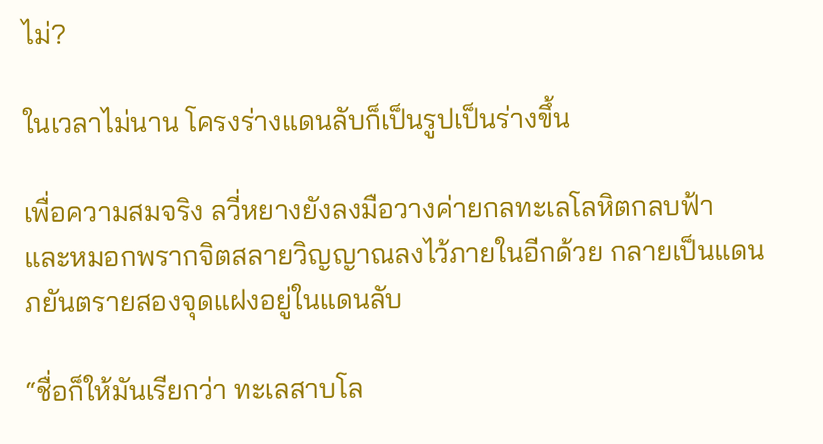ไม่?

ในเวลาไม่นาน โครงร่างแดนลับก็เป็นรูปเป็นร่างขึ้น

เพื่อความสมจริง ลวี่หยางยังลงมือวางค่ายกลทะเลโลหิตกลบฟ้า และหมอกพรากจิตสลายวิญญาณลงไว้ภายในอีกด้วย กลายเป็นแดนภยันตรายสองจุดแฝงอยู่ในแดนลับ

“ชื่อก็ให้มันเรียกว่า ทะเลสาบโล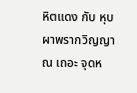หิตแดง กับ หุบผาพรากวิญญาณ เถอะ จุดห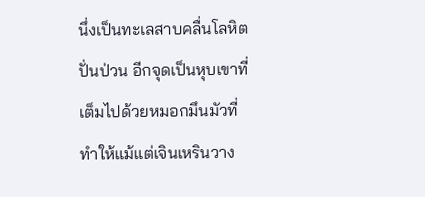นึ่งเป็นทะเลสาบคลื่นโลหิตปั่นป่วน อีกจุดเป็นหุบเขาที่เต็มไปด้วยหมอกมึนมัวที่ทำให้แม้แต่เจินเหรินวาง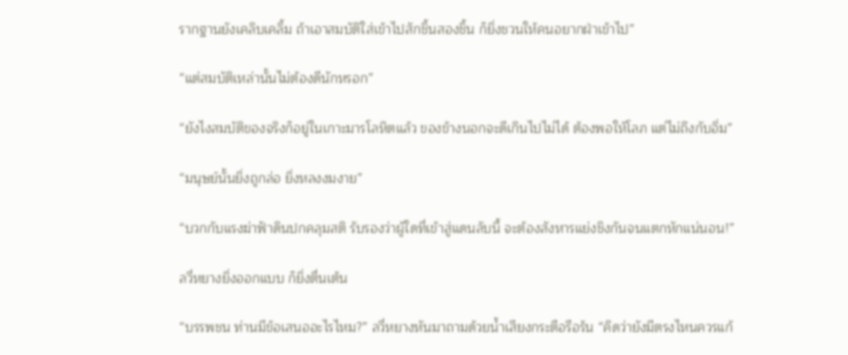รากฐานยังเคลิบเคลิ้ม ถ้าเอาสมบัติใส่เข้าไปสักชิ้นสองชิ้น ก็ยิ่งชวนให้คนอยากฝ่าเข้าไป”

“แต่สมบัติเหล่านั้นไม่ต้องดีนักหรอก”

“ยังไงสมบัติของจริงก็อยู่ในเกาะมารโลหิตแล้ว ของข้างนอกจะดีเกินไปไม่ได้ ต้องพอให้โลภ แต่ไม่ถึงกับอิ่ม”

“มนุษย์นั้นยิ่งถูกล่อ ยิ่งหลงงมงาย”

“บวกกับแรงฆ่าฟ้าดินปกคลุมสติ รับรองว่าผู้ใดที่เข้าสู่แดนลับนี้ จะต้องสังหารแย่งชิงกันจนแตกหักแน่นอน!”

ลวี่หยางยิ่งออกแบบ ก็ยิ่งตื่นเต้น

“บรรพชน ท่านมีข้อเสนออะไรไหม?” ลวี่หยางหันมาถามด้วยน้ำเสียงกระตือรือร้น “คิดว่ายังมีตรงไหนควรแก้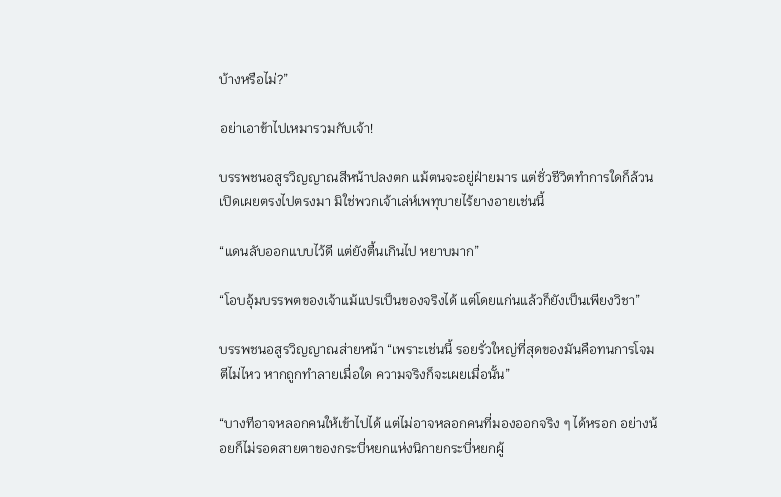บ้างหรือไม่?”

อย่าเอาข้าไปเหมารวมกับเจ้า!

บรรพชนอสูรวิญญาณสีหน้าปลงตก แม้ตนจะอยู่ฝ่ายมาร แต่ชั่วชีวิตทำการใดก็ล้วนเปิดเผยตรงไปตรงมา มิใช่พวกเจ้าเล่ห์เพทุบายไร้ยางอายเช่นนี้

“แดนลับออกแบบไว้ดี แต่ยังตื้นเกินไป หยาบมาก”

“โอบอุ้มบรรพตของเจ้าแม้แปรเป็นของจริงได้ แต่โดยแก่นแล้วก็ยังเป็นเพียงวิชา”

บรรพชนอสูรวิญญาณส่ายหน้า “เพราะเช่นนี้ รอยรั่วใหญ่ที่สุดของมันคือทนการโจมตีไม่ไหว หากถูกทำลายเมื่อใด ความจริงก็จะเผยเมื่อนั้น”

“บางทีอาจหลอกคนให้เข้าไปได้ แต่ไม่อาจหลอกคนที่มองออกจริง ๆ ได้หรอก อย่างน้อยก็ไม่รอดสายตาของกระบี่หยกแห่งนิกายกระบี่หยกผู้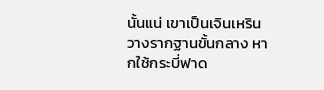นั้นแน่ เขาเป็นเจินเหรินวางรากฐานขั้นกลาง หากใช้กระบี่ฟาด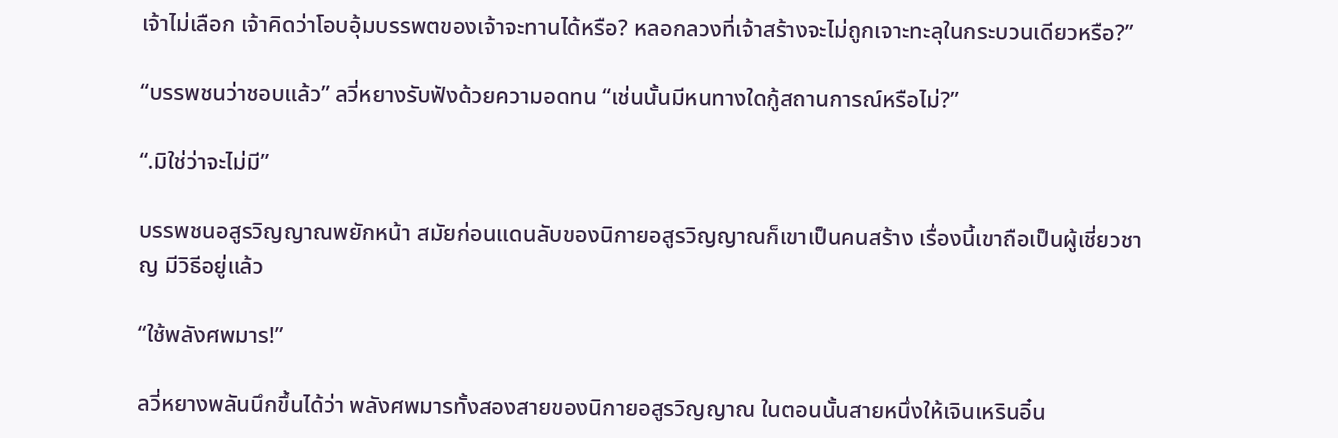เจ้าไม่เลือก เจ้าคิดว่าโอบอุ้มบรรพตของเจ้าจะทานได้หรือ? หลอกลวงที่เจ้าสร้างจะไม่ถูกเจาะทะลุในกระบวนเดียวหรือ?”

“บรรพชนว่าชอบแล้ว” ลวี่หยางรับฟังด้วยความอดทน “เช่นนั้นมีหนทางใดกู้สถานการณ์หรือไม่?”

“.มิใช่ว่าจะไม่มี”

บรรพชนอสูรวิญญาณพยักหน้า สมัยก่อนแดนลับของนิกายอสูรวิญญาณก็เขาเป็นคนสร้าง เรื่องนี้เขาถือเป็นผู้เชี่ยวชาญ มีวิธีอยู่แล้ว

“ใช้พลังศพมาร!”

ลวี่หยางพลันนึกขึ้นได้ว่า พลังศพมารทั้งสองสายของนิกายอสูรวิญญาณ ในตอนนั้นสายหนึ่งให้เจินเหรินอิ๋น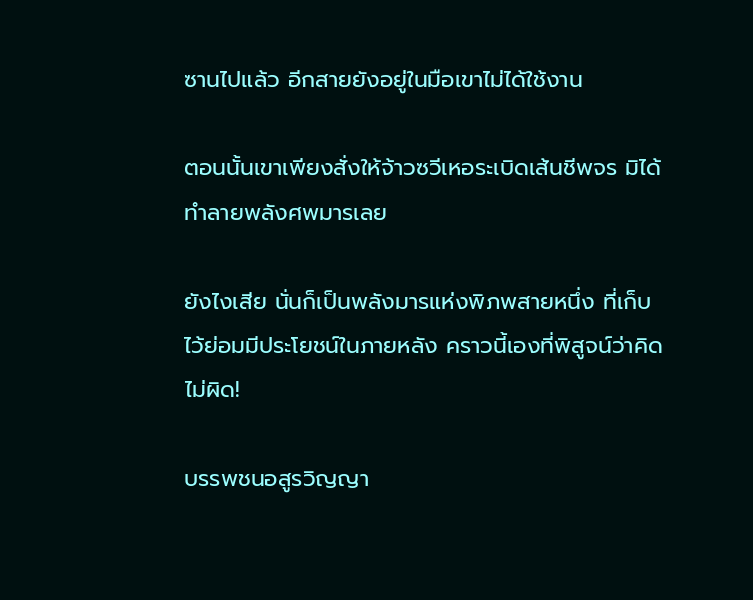ซานไปแล้ว อีกสายยังอยู่ในมือเขาไม่ได้ใช้งาน

ตอนนั้นเขาเพียงสั่งให้จ้าวซวีเหอระเบิดเส้นชีพจร มิได้ทำลายพลังศพมารเลย

ยังไงเสีย นั่นก็เป็นพลังมารแห่งพิภพสายหนึ่ง ที่เก็บไว้ย่อมมีประโยชน์ในภายหลัง คราวนี้เองที่พิสูจน์ว่าคิดไม่ผิด!

บรรพชนอสูรวิญญา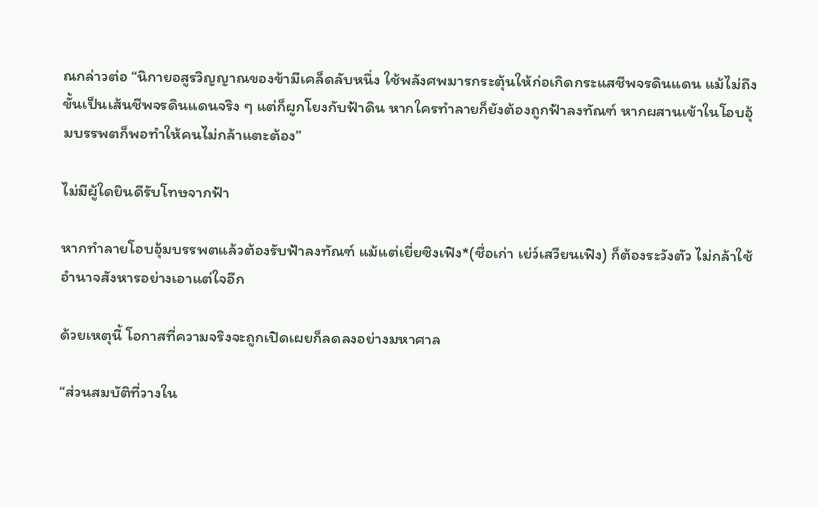ณกล่าวต่อ “นิกายอสูรวิญญาณของข้ามีเคล็ดลับหนึ่ง ใช้พลังศพมารกระตุ้นให้ก่อเกิดกระแสชีพจรดินแดน แม้ไม่ถึงขั้นเป็นเส้นชีพจรดินแดนจริง ๆ แต่ก็ผูกโยงกับฟ้าดิน หากใครทำลายก็ยังต้องถูกฟ้าลงทัณฑ์ หากผสานเข้าในโอบอุ้มบรรพตก็พอทำให้คนไม่กล้าแตะต้อง”

ไม่มีผู้ใดยินดีรับโทษจากฟ้า

หากทำลายโอบอุ้มบรรพตแล้วต้องรับฟ้าลงทัณฑ์ แม้แต่เยี่ยซิงเฟิง*(ชื่อเก่า เย่ว์เสวียนเฟิง) ก็ต้องระวังตัว ไม่กล้าใช้อำนาจสังหารอย่างเอาแต่ใจอีก

ด้วยเหตุนี้ โอกาสที่ความจริงจะถูกเปิดเผยก็ลดลงอย่างมหาศาล

“ส่วนสมบัติที่วางใน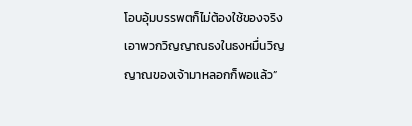โอบอุ้มบรรพตก็ไม่ต้องใช้ของจริง เอาพวกวิญญาณธงในธงหมื่นวิญญาณของเจ้ามาหลอกก็พอแล้ว”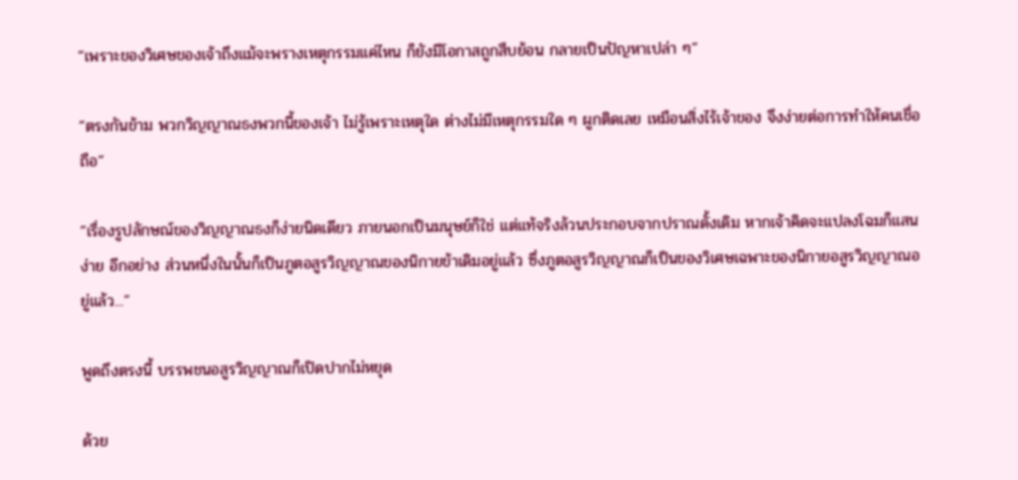“เพราะของวิเศษของเจ้าถึงแม้จะพรางเหตุกรรมแค่ไหน ก็ยังมีโอกาสถูกสืบย้อน กลายเป็นปัญหาเปล่า ๆ”

“ตรงกันข้าม พวกวิญญาณธงพวกนี้ของเจ้า ไม่รู้เพราะเหตุใด ต่างไม่มีเหตุกรรมใด ๆ ผูกติดเลย เหมือนสิ่งไร้เจ้าของ จึงง่ายต่อการทำให้คนเชื่อถือ”

“เรื่องรูปลักษณ์ของวิญญาณธงก็ง่ายนิดเดียว ภายนอกเป็นมนุษย์ก็ใช่ แต่แท้จริงล้วนประกอบจากปราณดั้งเดิม หากเจ้าคิดจะแปลงโฉมก็แสนง่าย อีกอย่าง ส่วนหนึ่งในนั้นก็เป็นภูตอสูรวิญญาณของนิกายข้าเดิมอยู่แล้ว ซึ่งภูตอสูรวิญญาณก็เป็นของวิเศษเฉพาะของนิกายอสูรวิญญาณอยู่แล้ว...”

พูดถึงตรงนี้ บรรพชนอสูรวิญญาณก็เปิดปากไม่หยุด

ด้วย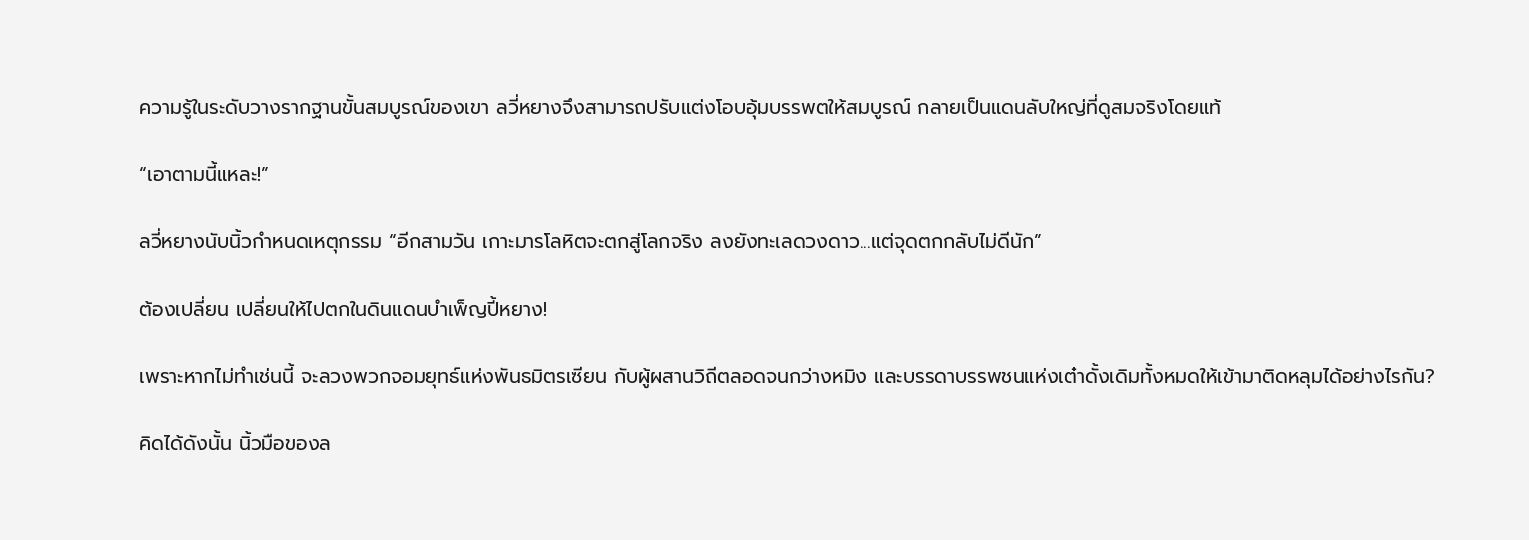ความรู้ในระดับวางรากฐานขั้นสมบูรณ์ของเขา ลวี่หยางจึงสามารถปรับแต่งโอบอุ้มบรรพตให้สมบูรณ์ กลายเป็นแดนลับใหญ่ที่ดูสมจริงโดยแท้

“เอาตามนี้แหละ!”

ลวี่หยางนับนิ้วกำหนดเหตุกรรม “อีกสามวัน เกาะมารโลหิตจะตกสู่โลกจริง ลงยังทะเลดวงดาว...แต่จุดตกกลับไม่ดีนัก”

ต้องเปลี่ยน เปลี่ยนให้ไปตกในดินแดนบำเพ็ญปี้หยาง!

เพราะหากไม่ทำเช่นนี้ จะลวงพวกจอมยุทธ์แห่งพันธมิตรเซียน กับผู้ผสานวิถีตลอดจนกว่างหมิง และบรรดาบรรพชนแห่งเต๋าดั้งเดิมทั้งหมดให้เข้ามาติดหลุมได้อย่างไรกัน?

คิดได้ดังนั้น นิ้วมือของล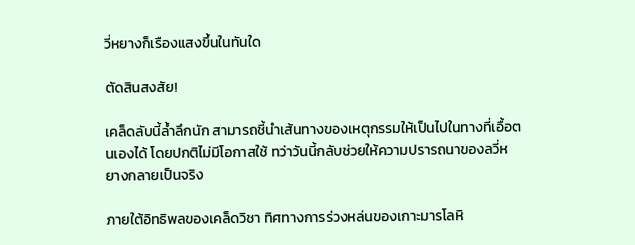วี่หยางก็เรืองแสงขึ้นในทันใด

ตัดสินสงสัย!

เคล็ดลับนี้ล้ำลึกนัก สามารถชี้นำเส้นทางของเหตุกรรมให้เป็นไปในทางที่เอื้อตนเองได้ โดยปกติไม่มีโอกาสใช้ ทว่าวันนี้กลับช่วยให้ความปรารถนาของลวี่หยางกลายเป็นจริง

ภายใต้อิทธิพลของเคล็ดวิชา ทิศทางการร่วงหล่นของเกาะมารโลหิ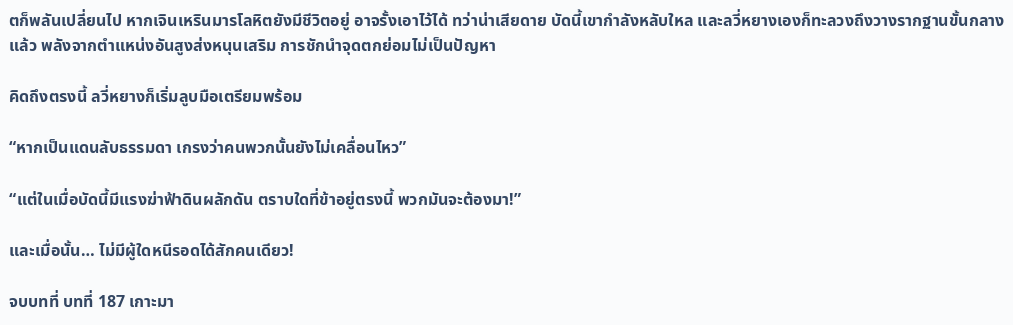ตก็พลันเปลี่ยนไป หากเจินเหรินมารโลหิตยังมีชีวิตอยู่ อาจรั้งเอาไว้ได้ ทว่าน่าเสียดาย บัดนี้เขากำลังหลับใหล และลวี่หยางเองก็ทะลวงถึงวางรากฐานขั้นกลางแล้ว พลังจากตำแหน่งอันสูงส่งหนุนเสริม การชักนำจุดตกย่อมไม่เป็นปัญหา

คิดถึงตรงนี้ ลวี่หยางก็เริ่มลูบมือเตรียมพร้อม

“หากเป็นแดนลับธรรมดา เกรงว่าคนพวกนั้นยังไม่เคลื่อนไหว”

“แต่ในเมื่อบัดนี้มีแรงฆ่าฟ้าดินผลักดัน ตราบใดที่ข้าอยู่ตรงนี้ พวกมันจะต้องมา!”

และเมื่อนั้น… ไม่มีผู้ใดหนีรอดได้สักคนเดียว!

จบบทที่ บทที่ 187 เกาะมา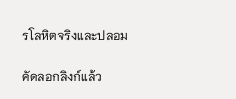รโลหิตจริงและปลอม

คัดลอกลิงก์แล้ว